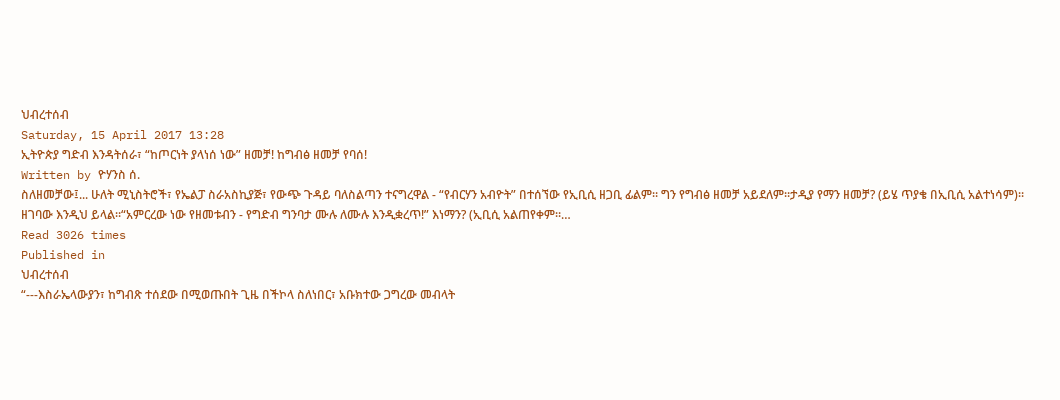ህብረተሰብ
Saturday, 15 April 2017 13:28
ኢትዮጵያ ግድብ እንዳትሰራ፣ “ከጦርነት ያላነሰ ነው” ዘመቻ! ከግብፅ ዘመቻ የባሰ!
Written by ዮሃንስ ሰ.
ስለዘመቻው፤... ሁለት ሚኒስትሮች፣ የኤልፓ ስራአስኪያጅ፣ የውጭ ጉዳይ ባለስልጣን ተናግረዋል - “የብርሃን አብዮት” በተሰኘው የኢቢሲ ዘጋቢ ፊልም። ግን የግብፅ ዘመቻ አይደለም።ታዲያ የማን ዘመቻ? (ይሄ ጥያቄ በኢቢሲ አልተነሳም)። ዘገባው እንዲህ ይላል።“አምርረው ነው የዘመቱብን - የግድብ ግንባታ ሙሉ ለሙሉ እንዲቋረጥ!” እነማን? (ኢቢሲ አልጠየቀም።…
Read 3026 times
Published in
ህብረተሰብ
“---እስራኤላውያን፣ ከግብጽ ተሰደው በሚወጡበት ጊዜ በችኮላ ስለነበር፣ አቡክተው ጋግረው መብላት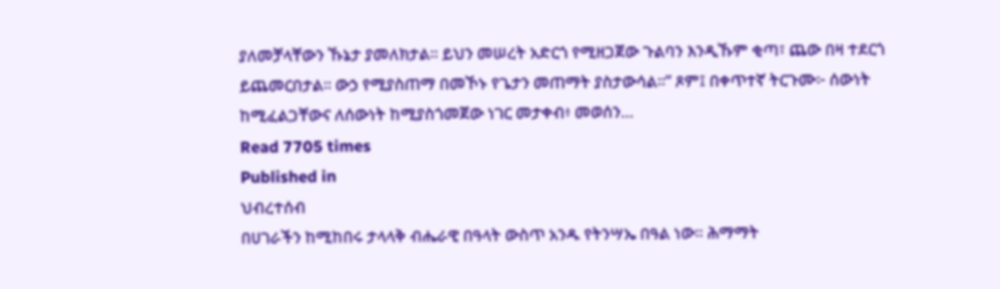ያለመቻላቸውን ኹኔታ ያመለክታል፡፡ ይህን መሠረት አድርጎ የሚዘጋጀው ጉልባን እንዲኹም ቂጣ፣ ጨው በዛ ተደርጎ ይጨመርበታል፡፡ ውኃ የሚያስጠማ በመኾኑ የጌታን መጠማት ያስታውሳል፡፡” ጾም፤ በቀጥተኛ ትርጉሙ፦ ሰውነት ከሚፈልጋቸውና ለሰውነት ከሚያስጎመጀው ነገር መታቀብ፥ መወሰን…
Read 7705 times
Published in
ህብረተሰብ
በሀገራችን ከሚከበሩ ታላላቅ ብሔራዊ በዓላት ውስጥ አንዱ የትንሣኤ በዓል ነው። ሕማማት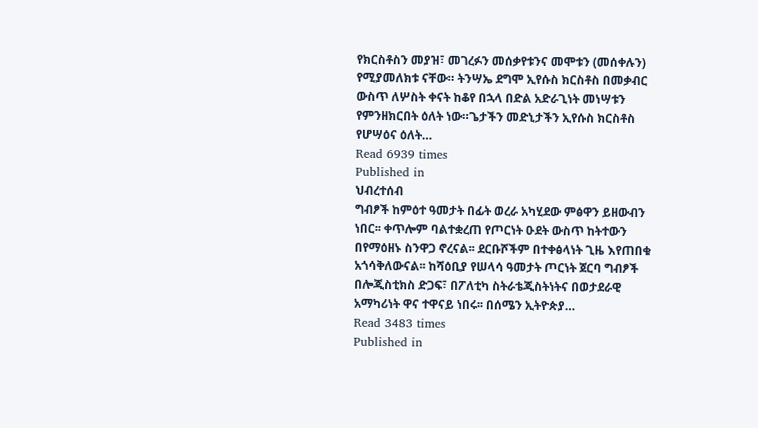የክርስቶስን መያዝ፣ መገረፉን መሰቃየቱንና መሞቱን (መሰቀሉን) የሚያመለክቱ ናቸው። ትንሣኤ ደግሞ ኢየሱስ ክርስቶስ በመቃብር ውስጥ ለሦስት ቀናት ከቆየ በኋላ በድል አድራጊነት መነሣቱን የምንዘክርበት ዕለት ነው።ጌታችን መድኒታችን ኢየሱስ ክርስቶስ የሆሣዕና ዕለት…
Read 6939 times
Published in
ህብረተሰብ
ግብፆች ከምዕተ ዓመታት በፊት ወረራ አካሂደው ምፅዋን ይዘውብን ነበር፡፡ ቀጥሎም ባልተቋረጠ የጦርነት ዑደት ውስጥ ከትተውን በየማዕዘኑ ስንዋጋ ኖረናል፡፡ ደርቡሾችም በተቀፅላነት ጊዜ እየጠበቁ አጎሳቅለውናል፡፡ ከሻዕቢያ የሠላሳ ዓመታት ጦርነት ጀርባ ግብፆች በሎጂስቲክስ ድጋፍ፣ በፖለቲካ ስትራቴጂስትነትና በወታደራዊ አማካሪነት ዋና ተዋናይ ነበሩ፡፡ በሰሜን ኢትዮጵያ…
Read 3483 times
Published in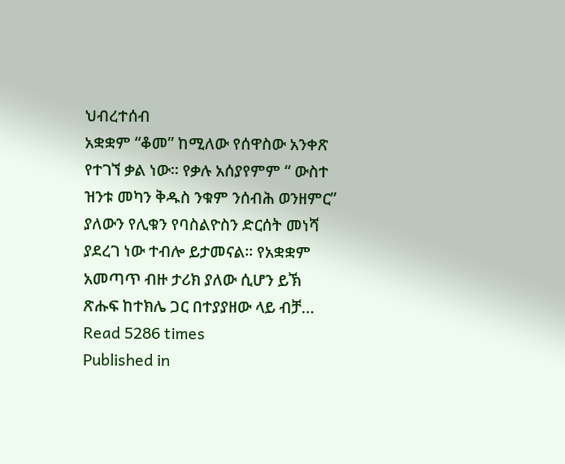ህብረተሰብ
አቋቋም “ቆመ” ከሚለው የሰዋስው አንቀጽ የተገኘ ቃል ነው፡፡ የቃሉ አሰያየምም “ ውስተ ዝንቱ መካን ቅዱስ ንቁም ንሰብሕ ወንዘምር” ያለውን የሊቁን የባስልዮስን ድርሰት መነሻ ያደረገ ነው ተብሎ ይታመናል፡፡ የአቋቋም አመጣጥ ብዙ ታሪክ ያለው ሲሆን ይኽ ጽሑፍ ከተክሌ ጋር በተያያዘው ላይ ብቻ…
Read 5286 times
Published in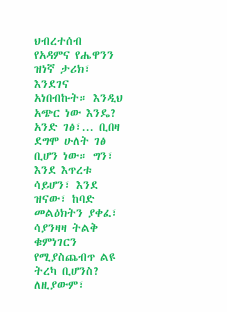ህብረተሰብ
የአዳምና የሔዋንን ዝነኛ ታሪክ፣ እንደገና አነበብኩት። እንዲህ አጭር ነው እንዴ? አንድ ገፅ፣... ቢበዛ ደግሞ ሁለት ገፅ ቢሆን ነው። ግን፣ እንደ እጥረቱ ሳይሆን፣ እንደ ዝናው፣ ከባድ መልዕክትን ያቀፈ፣ ሳያንዛዛ ትልቅ ቁምነገርን የሚያስጨብጥ ልዩ ትረካ ቢሆንስ? ለዚያውም፣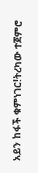አይን ከፋች ቁምነገር!ትረካው ተጀምሮ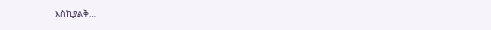እስኪያልቅ…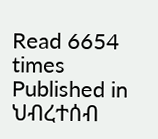Read 6654 times
Published in
ህብረተሰብ